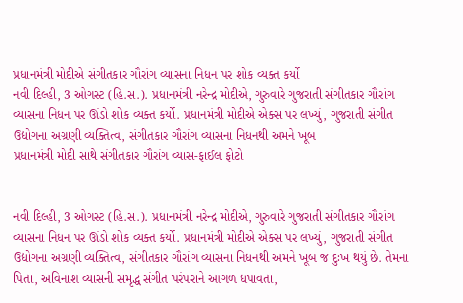પ્રધાનમંત્રી મોદીએ સંગીતકાર ગૌરાંગ વ્યાસના નિધન પર શોક વ્યક્ત કર્યો
નવી દિલ્હી, 3 ઓગસ્ટ (હિ.સ.). પ્રધાનમંત્રી નરેન્દ્ર મોદીએ, ગુરુવારે ગુજરાતી સંગીતકાર ગૌરાંગ વ્યાસના નિધન પર ઊંડો શોક વ્યક્ત કર્યો. પ્રધાનમંત્રી મોદીએ એક્સ પર લખ્યું, ગુજરાતી સંગીત ઉદ્યોગના અગ્રણી વ્યક્તિત્વ, સંગીતકાર ગૌરાંગ વ્યાસના નિધનથી અમને ખૂબ
પ્રધાનમંત્રી મોદી સાથે સંગીતકાર ગૌરાંગ વ્યાસ-ફાઈલ ફોટો


નવી દિલ્હી, 3 ઓગસ્ટ (હિ.સ.). પ્રધાનમંત્રી નરેન્દ્ર મોદીએ, ગુરુવારે ગુજરાતી સંગીતકાર ગૌરાંગ વ્યાસના નિધન પર ઊંડો શોક વ્યક્ત કર્યો. પ્રધાનમંત્રી મોદીએ એક્સ પર લખ્યું, ગુજરાતી સંગીત ઉદ્યોગના અગ્રણી વ્યક્તિત્વ, સંગીતકાર ગૌરાંગ વ્યાસના નિધનથી અમને ખૂબ જ દુઃખ થયું છે. તેમના પિતા, અવિનાશ વ્યાસની સમૃદ્ધ સંગીત પરંપરાને આગળ ધપાવતા,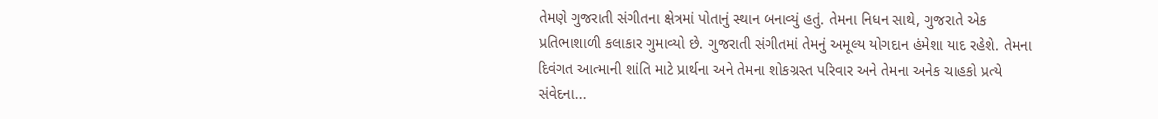તેમણે ગુજરાતી સંગીતના ક્ષેત્રમાં પોતાનું સ્થાન બનાવ્યું હતું. તેમના નિધન સાથે, ગુજરાતે એક પ્રતિભાશાળી કલાકાર ગુમાવ્યો છે. ગુજરાતી સંગીતમાં તેમનું અમૂલ્ય યોગદાન હંમેશા યાદ રહેશે. તેમના દિવંગત આત્માની શાંતિ માટે પ્રાર્થના અને તેમના શોકગ્રસ્ત પરિવાર અને તેમના અનેક ચાહકો પ્રત્યે સંવેદના...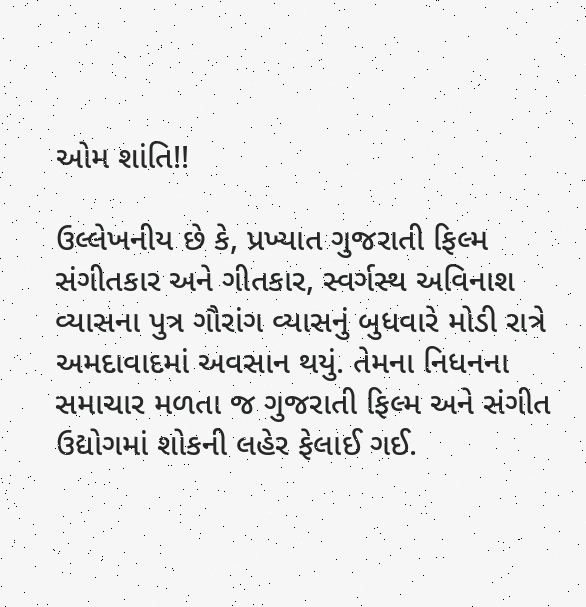ઓમ શાંતિ!!

ઉલ્લેખનીય છે કે, પ્રખ્યાત ગુજરાતી ફિલ્મ સંગીતકાર અને ગીતકાર, સ્વર્ગસ્થ અવિનાશ વ્યાસના પુત્ર ગૌરાંગ વ્યાસનું બુધવારે મોડી રાત્રે અમદાવાદમાં અવસાન થયું. તેમના નિધનના સમાચાર મળતા જ ગુજરાતી ફિલ્મ અને સંગીત ઉદ્યોગમાં શોકની લહેર ફેલાઈ ગઈ.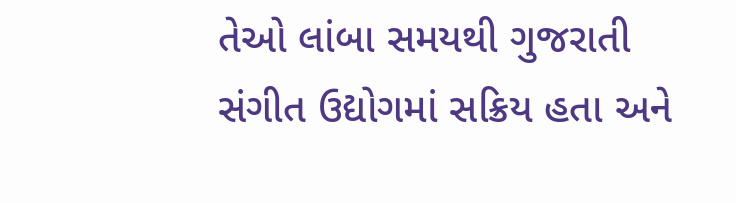તેઓ લાંબા સમયથી ગુજરાતી સંગીત ઉદ્યોગમાં સક્રિય હતા અને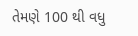તેમણે 100 થી વધુ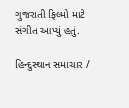ગુજરાતી ફિલ્મો માટે સંગીત આપ્યું હતું.

હિન્દુસ્થાન સમાચાર /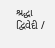શ્રદ્ધા દ્વિવેદી /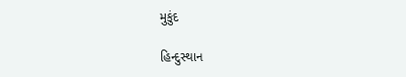મુકુંદ

હિન્દુસ્થાન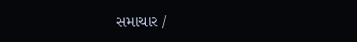સમાચાર /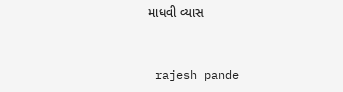માધવી વ્યાસ


 rajesh pande